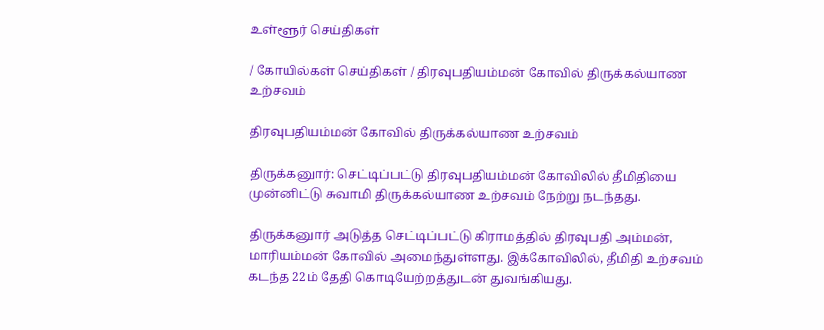உள்ளூர் செய்திகள்

/ கோயில்கள் செய்திகள் / திரவுபதியம்மன் கோவில் திருக்கல்யாண உற்சவம்

திரவுபதியம்மன் கோவில் திருக்கல்யாண உற்சவம்

திருக்கனுார்: செட்டிப்பட்டு திரவுபதியம்மன் கோவிலில் தீமிதியை முன்னிட்டு சுவாமி திருக்கல்யாண உற்சவம் நேற்று நடந்தது.

திருக்கனுார் அடுத்த செட்டிப்பட்டு கிராமத்தில் திரவுபதி அம்மன், மாரியம்மன் கோவில் அமைந்துள்ளது. இக்கோவிலில், தீமிதி உற்சவம் கடந்த 22ம் தேதி கொடியேற்றத்துடன் துவங்கியது.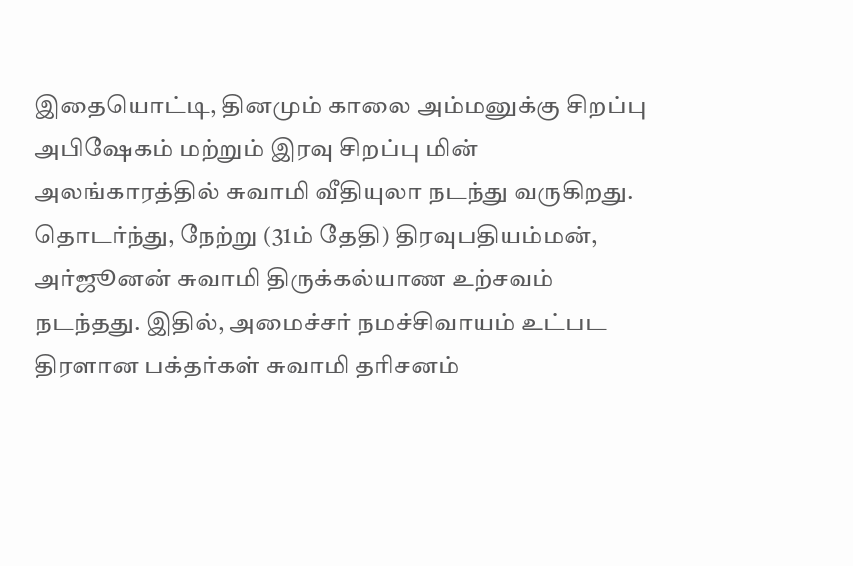இதையொட்டி, தினமும் காலை அம்மனுக்கு சிறப்பு அபிஷேகம் மற்றும் இரவு சிறப்பு மின் அலங்காரத்தில் சுவாமி வீதியுலா நடந்து வருகிறது. தொடர்ந்து, நேற்று (31ம் தேதி) திரவுபதியம்மன், அர்ஜூனன் சுவாமி திருக்கல்யாண உற்சவம் நடந்தது. இதில், அமைச்சர் நமச்சிவாயம் உட்பட திரளான பக்தர்கள் சுவாமி தரிசனம்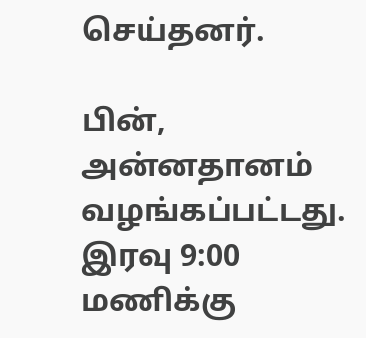செய்தனர்.

பின், அன்னதானம் வழங்கப்பட்டது. இரவு 9:00 மணிக்கு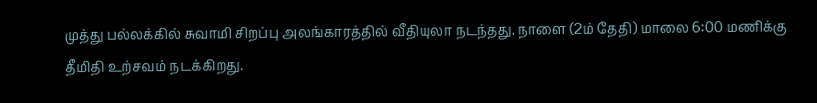முத்து பல்லக்கில் சுவாமி சிறப்பு அலங்காரத்தில் வீதியுலா நடந்தது. நாளை (2ம் தேதி) மாலை 6:00 மணிக்கு தீமிதி உற்சவம் நடக்கிறது.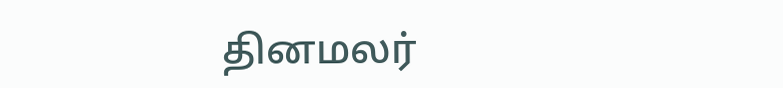தினமலர்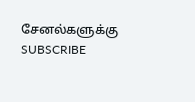சேனல்களுக்கு SUBSCRIBE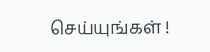செய்யுங்கள் !